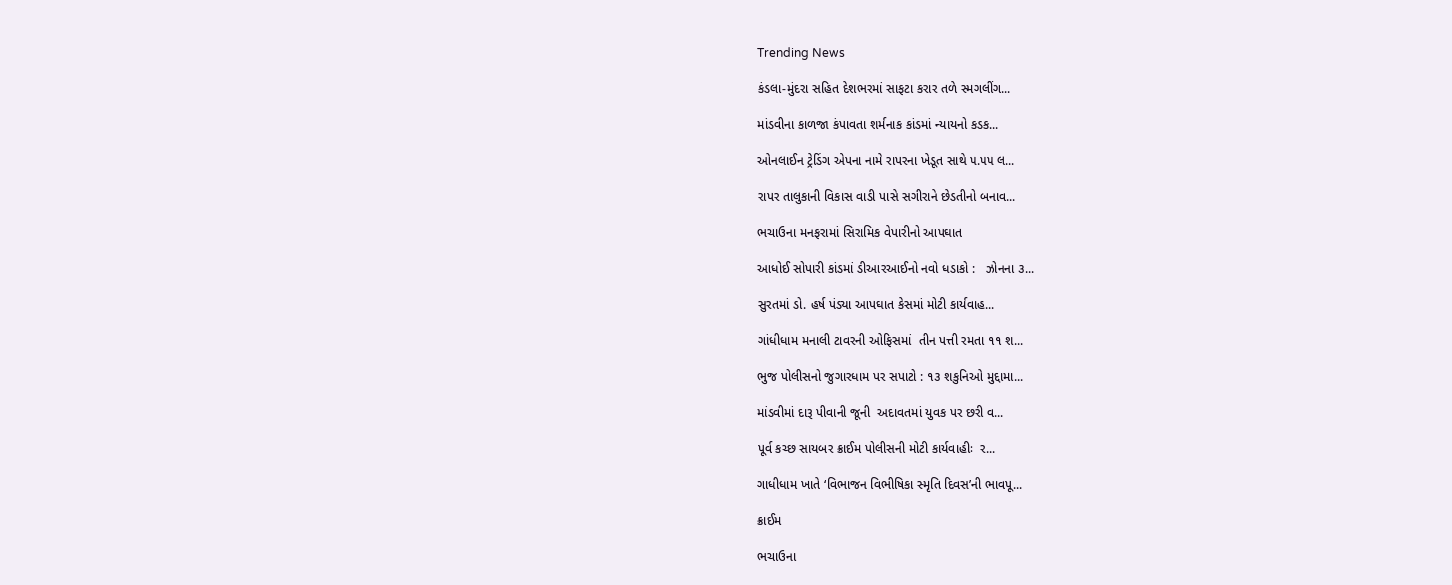Trending News

કંડલા-મુંદરા સહિત દેશભરમાં સાફટા કરાર તળે સ્મગલીંગ...

માંડવીના કાળજા કંપાવતા શર્મનાક કાંડમાં ન્યાયનો કડક...

ઓનલાઈન ટ્રેડિંગ એપના નામે રાપરના ખેડૂત સાથે ૫.૫૫ લ...

રાપર તાલુકાની વિકાસ વાડી પાસે સગીરાને છેડતીનો બનાવ...

ભચાઉના મનફરામાં સિરામિક વેપારીનો આપઘાત

આધોઈ સોપારી કાંડમાં ડીઆરઆઈનો નવો ધડાકો :   ઝોનના ૩...

સુરતમાં ડો. હર્ષ પંડ્યા આપઘાત કેસમાં મોટી કાર્યવાહ...

ગાંધીધામ મનાલી ટાવરની ઓફિસમાં  તીન પત્તી રમતા ૧૧ શ...

ભુજ પોલીસનો જુગારધામ પર સપાટો : ૧૩ શકુનિઓ મુદ્દામા...

માંડવીમાં દારૂ પીવાની જૂની  અદાવતમાં યુવક પર છરી વ...

પૂર્વ કચ્છ સાયબર ક્રાઈમ પોલીસની મોટી કાર્યવાહીઃ  ર...

ગાધીધામ ખાતે ‘વિભાજન વિભીષિકા સ્મૃતિ દિવસ’ની ભાવપૂ...

ક્રાઈમ

ભચાઉના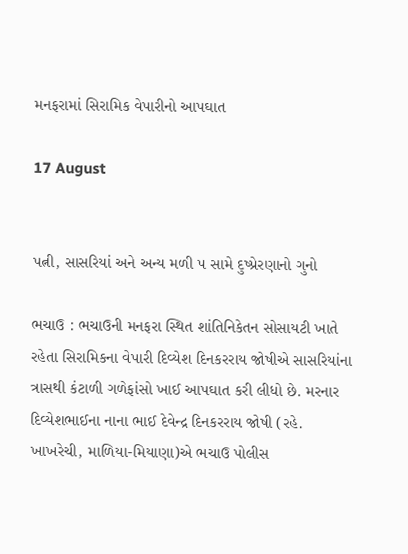મનફરામાં સિરામિક વેપારીનો આપઘાત

17 August


પત્ની, સાસરિયાં અને અન્ય મળી ૫ સામે દુષ્પ્રેરણાનો ગુનો

ભચાઉ : ભચાઉની મનફરા સ્થિત શાંતિનિકેતન સોસાયટી ખાતે રહેતા સિરામિકના વેપારી દિવ્યેશ દિનકરરાય જોષીએ સાસરિયાંના ત્રાસથી કંટાળી ગળેફાંસો ખાઈ આપઘાત કરી લીધો છે. મરનાર દિવ્યેશભાઈના નાના ભાઈ દેવેન્દ્ર દિનકરરાય જોષી (રહે. ખાખરેચી, માળિયા-મિયાણા)એ ભચાઉ પોલીસ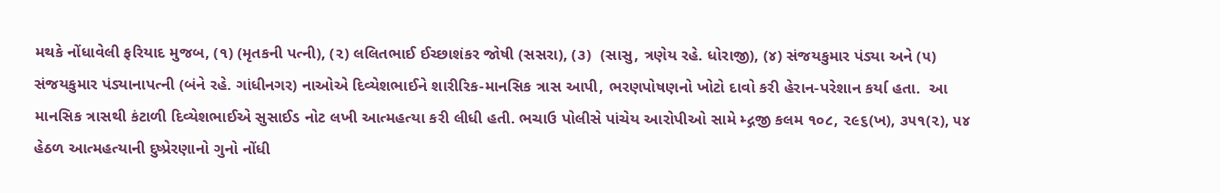મથકે નોંધાવેલી ફરિયાદ મુજબ, (૧) (મૃતકની પત્ની), (૨) લલિતભાઈ ઈચ્છાશંકર જોષી (સસરા), (૩)  (સાસુ, ત્રણેય રહે. ધોરાજી), (૪) સંજયકુમાર પંડ્યા અને (૫) સંજયકુમાર પંડ્યાનાપત્ની (બંને રહે. ગાંધીનગર) નાઓએ દિવ્યેશભાઈને શારીરિક-માનસિક ત્રાસ આપી, ભરણપોષણનો ખોટો દાવો કરી હેરાન-પરેશાન કર્યા હતા.  આ માનસિક ત્રાસથી કંટાળી દિવ્યેશભાઈએ સુસાઈડ નોટ લખી આત્મહત્યા કરી લીધી હતી. ભચાઉ પોલીસે પાંચેય આરોપીઓ સામે મ્દ્ગજી કલમ ૧૦૮, ૨૯૬(ખ), ૩૫૧(૨), ૫૪ હેઠળ આત્મહત્યાની દુષ્પ્રેરણાનો ગુનો નોંધી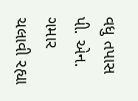વધુ તપાસ પી. એન. ગમાર ચલાવી રહ્યા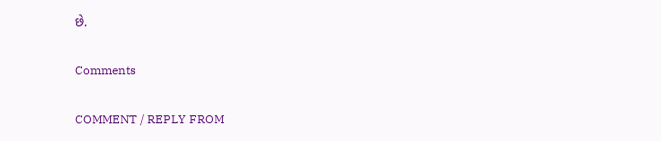છે.

Comments

COMMENT / REPLY FROM